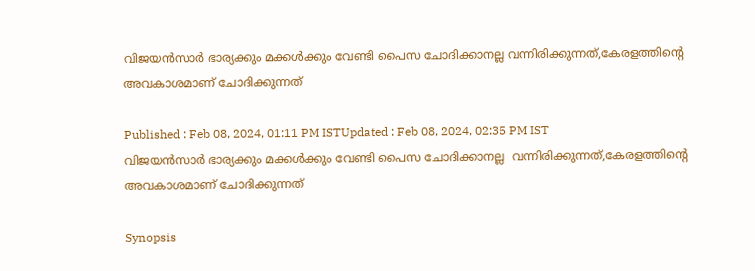വിജയൻസാർ ഭാര്യക്കും മക്കൾക്കും വേണ്ടി പൈസ ചോദിക്കാനല്ല വന്നിരിക്കുന്നത്,കേരളത്തിന്‍റെ അവകാശമാണ് ചോദിക്കുന്നത്

Published : Feb 08, 2024, 01:11 PM ISTUpdated : Feb 08, 2024, 02:35 PM IST
വിജയൻസാർ ഭാര്യക്കും മക്കൾക്കും വേണ്ടി പൈസ ചോദിക്കാനല്ല  വന്നിരിക്കുന്നത്,കേരളത്തിന്‍റെ അവകാശമാണ് ചോദിക്കുന്നത്

Synopsis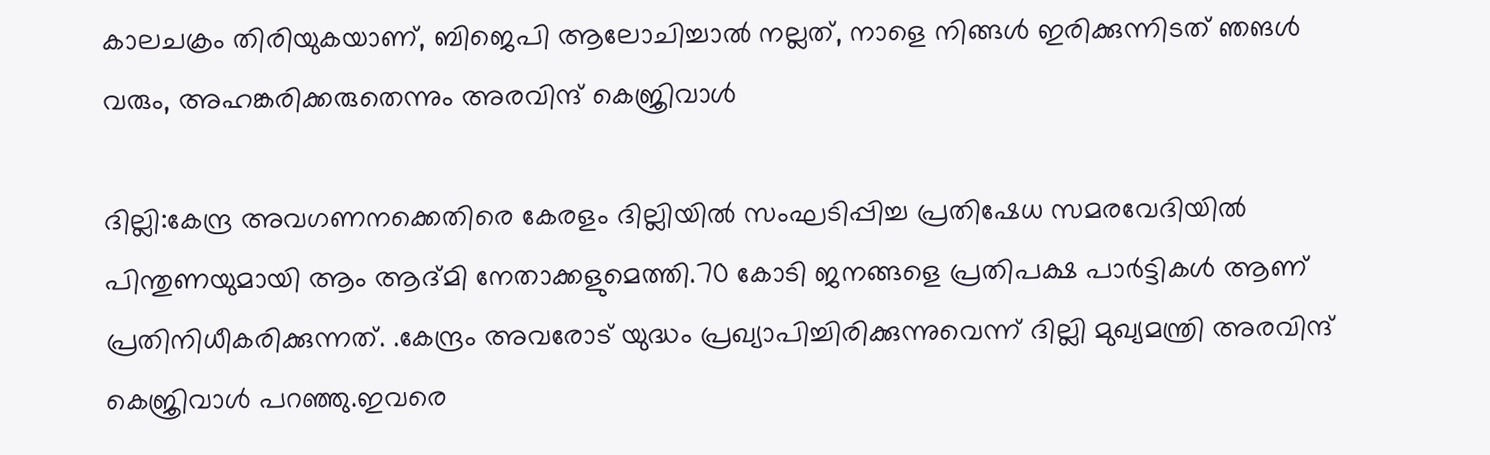കാലചക്രം തിരിയുകയാണ്, ബിജെപി ആലോചിച്ചാൽ നല്ലത്, നാളെ നിങ്ങള്‍ ഇരിക്കുന്നിടത് ഞങൾ വരും, അഹങ്കരിക്കരുതെന്നും അരവിന്ദ് കെജ്രിവാള്‍

ദില്ലി:കേന്ദ്ര അവഗണനക്കെതിരെ കേരളം ദില്ലിയില്‍ സംഘടിപ്പിച്ച പ്രതിഷേധ സമരവേദിയില്‍ പിന്തുണയുമായി ആം ആദ്മി നേതാക്കളുമെത്തി.70 കോടി ജനങ്ങളെ പ്രതിപക്ഷ പാർട്ടികൾ ആണ് പ്രതിനിധീകരിക്കുന്നത്. .കേന്ദ്രം അവരോട് യുദ്ധം പ്രഖ്യാപിച്ചിരിക്കുന്നുവെന്ന് ദില്ലി മുഖ്യമന്ത്രി അരവിന്ദ് കെജ്രിവാള്‍ പറഞ്ഞു.ഇവരെ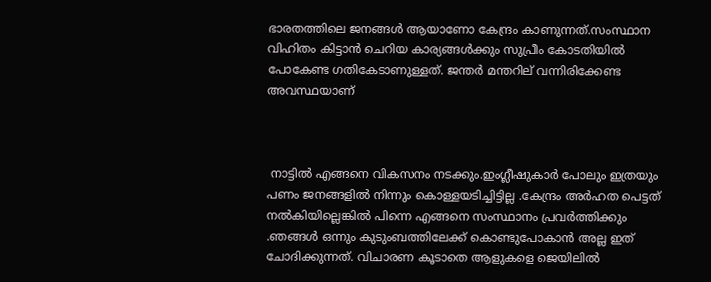ഭാരതത്തിലെ ജനങ്ങൾ ആയാണോ കേന്ദ്രം കാണുന്നത്.സംസ്ഥാന വിഹിതം കിട്ടാൻ ചെറിയ കാര്യങ്ങൾക്കും സുപ്രീം കോടതിയിൽ പോകേണ്ട ഗതികേടാണുള്ളത്. ജന്തർ മന്തറില് വന്നിരിക്കേണ്ട അവസ്ഥയാണ്



 നാട്ടിൽ എങ്ങനെ വികസനം നടക്കും.ഇംഗ്ലീഷുകാർ പോലും ഇത്രയും പണം ജനങ്ങളിൽ നിന്നും കൊള്ളയടിച്ചിട്ടില്ല .കേന്ദ്രം അർഹത പെട്ടത് നൽകിയില്ലെങ്കിൽ പിന്നെ എങ്ങനെ സംസ്ഥാനം പ്രവർത്തിക്കും .ഞങ്ങൾ ഒന്നും കുടുംബത്തിലേക്ക് കൊണ്ടുപോകാൻ അല്ല ഇത് ചോദിക്കുന്നത്. വിചാരണ കൂടാതെ ആളുകളെ ജെയിലിൽ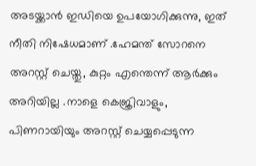അടയ്ക്കാൻ ഇഡിയെ ഉപയോഗിക്കുന്നു, ഇത് നീതി നിഷേധമാണ് .ഹേമന്ത് സോറനെ അറസ്റ്റ് ചെയ്തു, കുറ്റം എന്തെന്ന് ആർക്കും അറിയില്ല .നാളെ കെജ്രിവാളും, പിണറായിയും അറസ്റ്റ് ചെയ്യപ്പെടുന്ന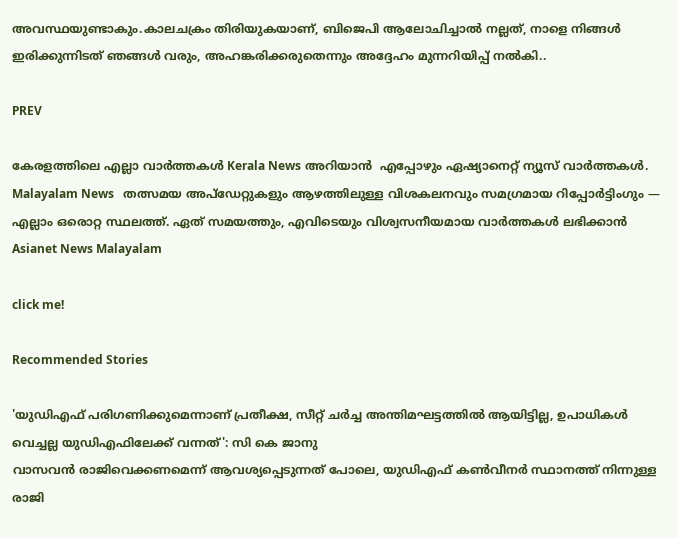അവസ്ഥയുണ്ടാകും.കാലചക്രം തിരിയുകയാണ്, ബിജെപി ആലോചിച്ചാൽ നല്ലത്, നാളെ നിങ്ങള്‍ ഇരിക്കുന്നിടത് ഞങ്ങൾ വരും, അഹങ്കരിക്കരുതെന്നും അദ്ദേഹം മുന്നറിയിപ്പ് നല്‍കി..

PREV

കേരളത്തിലെ എല്ലാ വാർത്തകൾ Kerala News അറിയാൻ  എപ്പോഴും ഏഷ്യാനെറ്റ് ന്യൂസ് വാർത്തകൾ.  Malayalam News   തത്സമയ അപ്‌ഡേറ്റുകളും ആഴത്തിലുള്ള വിശകലനവും സമഗ്രമായ റിപ്പോർട്ടിംഗും — എല്ലാം ഒരൊറ്റ സ്ഥലത്ത്. ഏത് സമയത്തും, എവിടെയും വിശ്വസനീയമായ വാർത്തകൾ ലഭിക്കാൻ Asianet News Malayalam

click me!

Recommended Stories

'യുഡിഎഫ് പരിഗണിക്കുമെന്നാണ് പ്രതീക്ഷ, സീറ്റ് ചർച്ച അന്തിമഘട്ടത്തിൽ ആയിട്ടില്ല, ഉപാധികൾ വെച്ചല്ല യുഡിഎഫിലേക്ക് വന്നത്': സി കെ ജാനു
വാസവൻ രാജിവെക്കണമെന്ന് ആവശ്യപ്പെടുന്നത് പോലെ, യുഡിഎഫ് കൺവീനർ സ്ഥാനത്ത് നിന്നുള്ള രാജി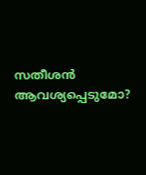സതീശൻ ആവശ്യപ്പെടുമോ?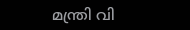മന്ത്രി വി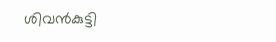ശിവൻകുട്ടി